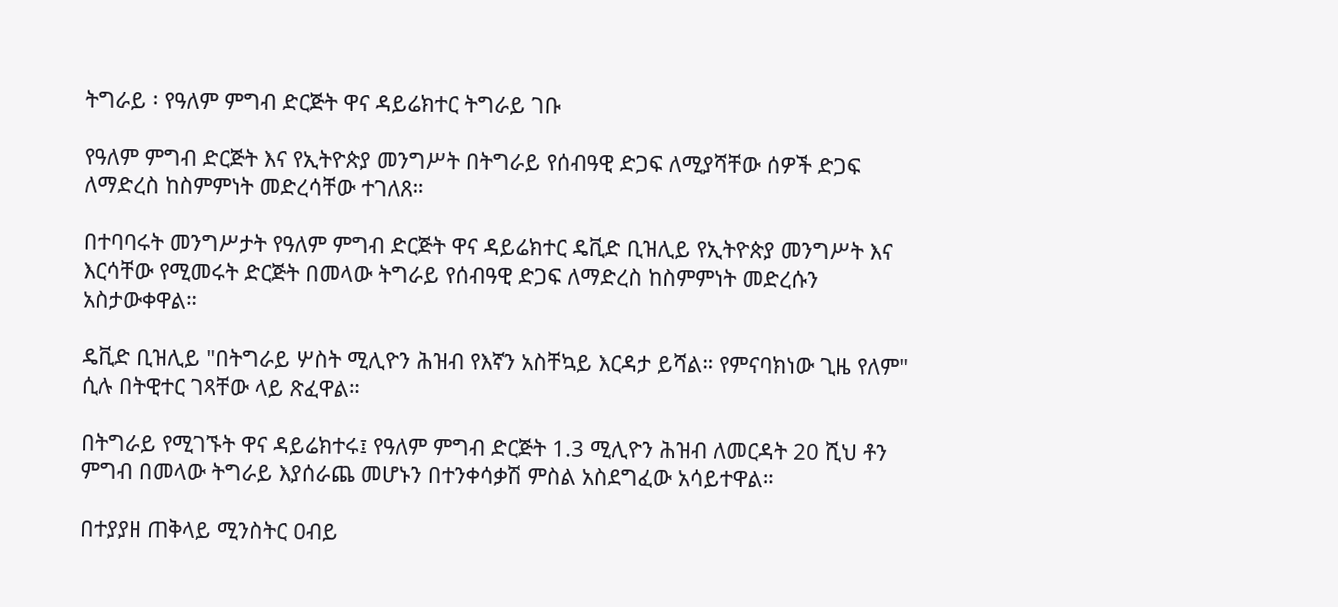ትግራይ ፡ የዓለም ምግብ ድርጅት ዋና ዳይሬክተር ትግራይ ገቡ

የዓለም ምግብ ድርጅት እና የኢትዮጵያ መንግሥት በትግራይ የሰብዓዊ ድጋፍ ለሚያሻቸው ሰዎች ድጋፍ ለማድረስ ከስምምነት መድረሳቸው ተገለጸ።

በተባባሩት መንግሥታት የዓለም ምግብ ድርጅት ዋና ዳይሬክተር ዴቪድ ቢዝሊይ የኢትዮጵያ መንግሥት እና እርሳቸው የሚመሩት ድርጅት በመላው ትግራይ የሰብዓዊ ድጋፍ ለማድረስ ከስምምነት መድረሱን አስታውቀዋል።

ዴቪድ ቢዝሊይ "በትግራይ ሦስት ሚሊዮን ሕዝብ የእኛን አስቸኳይ እርዳታ ይሻል። የምናባክነው ጊዜ የለም" ሲሉ በትዊተር ገጻቸው ላይ ጽፈዋል።

በትግራይ የሚገኙት ዋና ዳይሬክተሩ፤ የዓለም ምግብ ድርጅት 1.3 ሚሊዮን ሕዝብ ለመርዳት 20 ሺህ ቶን ምግብ በመላው ትግራይ እያሰራጨ መሆኑን በተንቀሳቃሽ ምስል አስደግፈው አሳይተዋል።

በተያያዘ ጠቅላይ ሚንስትር ዐብይ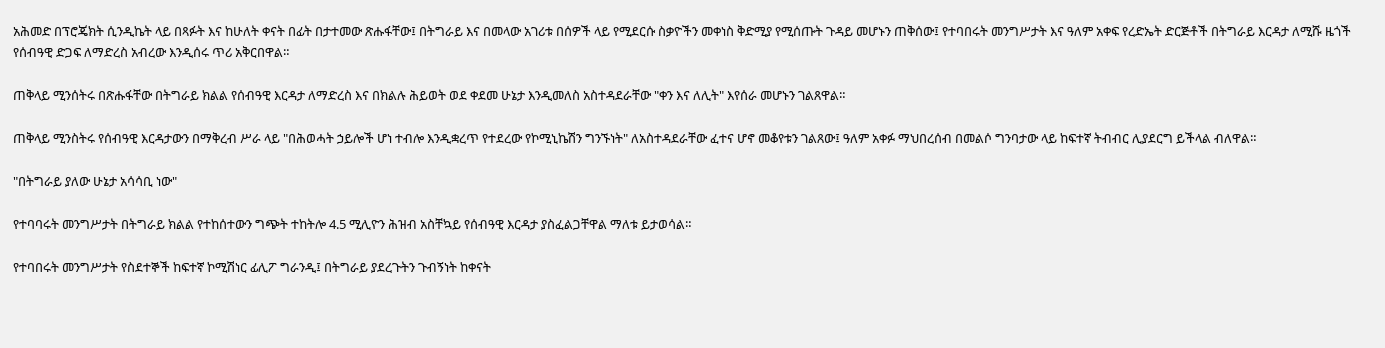አሕመድ በፕሮጄክት ሲንዲኬት ላይ በጻፉት እና ከሁለት ቀናት በፊት በታተመው ጽሑፋቸው፤ በትግራይ እና በመላው አገሪቱ በሰዎች ላይ የሚደርሱ ስቃዮችን መቀነስ ቅድሚያ የሚሰጡት ጉዳይ መሆኑን ጠቅሰው፤ የተባበሩት መንግሥታት እና ዓለም አቀፍ የረድኤት ድርጅቶች በትግራይ እርዳታ ለሚሹ ዜጎች የሰብዓዊ ድጋፍ ለማድረስ አብረው እንዲሰሩ ጥሪ አቅርበዋል።

ጠቅላይ ሚንሰትሩ በጽሑፋቸው በትግራይ ክልል የሰብዓዊ እርዳታ ለማድረስ እና በክልሉ ሕይወት ወደ ቀደመ ሁኔታ እንዲመለስ አስተዳደራቸው "ቀን እና ለሊት" እየሰራ መሆኑን ገልጸዋል።

ጠቅላይ ሚንስትሩ የሰብዓዊ እርዳታውን በማቅረብ ሥራ ላይ "በሕወሓት ኃይሎች ሆነ ተብሎ እንዲቋረጥ የተደረው የኮሚኒኬሽን ግንኙነት" ለአስተዳደራቸው ፈተና ሆኖ መቆየቱን ገልጸው፤ ዓለም አቀፉ ማህበረሰብ በመልሶ ግንባታው ላይ ከፍተኛ ትብብር ሊያደርግ ይችላል ብለዋል።

"በትግራይ ያለው ሁኔታ አሳሳቢ ነው"

የተባባሩት መንግሥታት በትግራይ ክልል የተከሰተውን ግጭት ተከትሎ 4.5 ሚሊዮን ሕዝብ አስቸኳይ የሰብዓዊ እርዳታ ያስፈልጋቸዋል ማለቱ ይታወሳል።

የተባበሩት መንግሥታት የስደተኞች ከፍተኛ ኮሚሽነር ፊሊፖ ግራንዲ፤ በትግራይ ያደረጉትን ጉብኝነት ከቀናት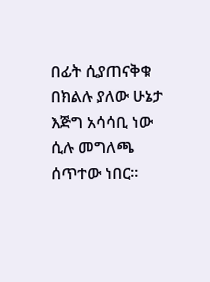በፊት ሲያጠናቅቁ በክልሉ ያለው ሁኔታ እጅግ አሳሳቢ ነው ሲሉ መግለጫ ሰጥተው ነበር።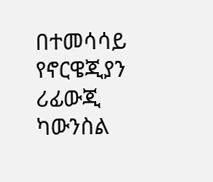በተመሳሳይ የኖርዌጂያን ሪፊውጂ ካውንስል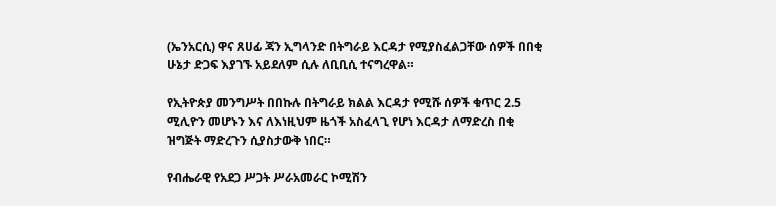(ኤንአርሲ) ዋና ጸሀፊ ጃን ኢግላንድ በትግራይ እርዳታ የሚያስፈልጋቸው ሰዎች በበቂ ሁኔታ ድጋፍ እያገኙ አይደለም ሲሉ ለቢቢሲ ተናግረዋል።

የኢትዮጵያ መንግሥት በበኩሉ በትግራይ ክልል እርዳታ የሚሹ ሰዎች ቁጥር 2.5 ሚሊዮን መሆኑን እና ለእነዚህም ዜጎች አስፈላጊ የሆነ እርዳታ ለማድረስ በቂ ዝግጅት ማድረጉን ሲያስታውቅ ነበር።

የብሔራዊ የአደጋ ሥጋት ሥራአመራር ኮሚሽን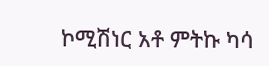ኮሚሽነር አቶ ምትኩ ካሳ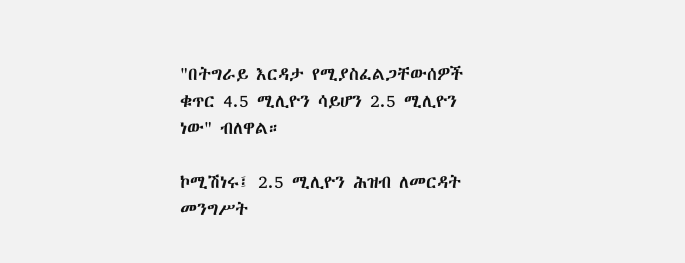"በትግራይ እርዳታ የሚያስፈልጋቸውሰዎች ቁጥር 4.5 ሚሊዮን ሳይሆን 2.5 ሚሊዮን ነው" ብለዋል።

ኮሚሽነሩ፤ 2.5 ሚሊዮን ሕዝብ ለመርዳት መንግሥት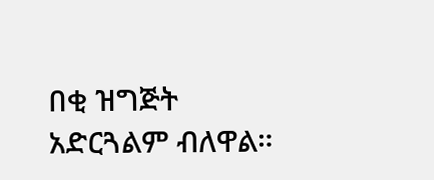በቂ ዝግጅት አድርጓልም ብለዋል።